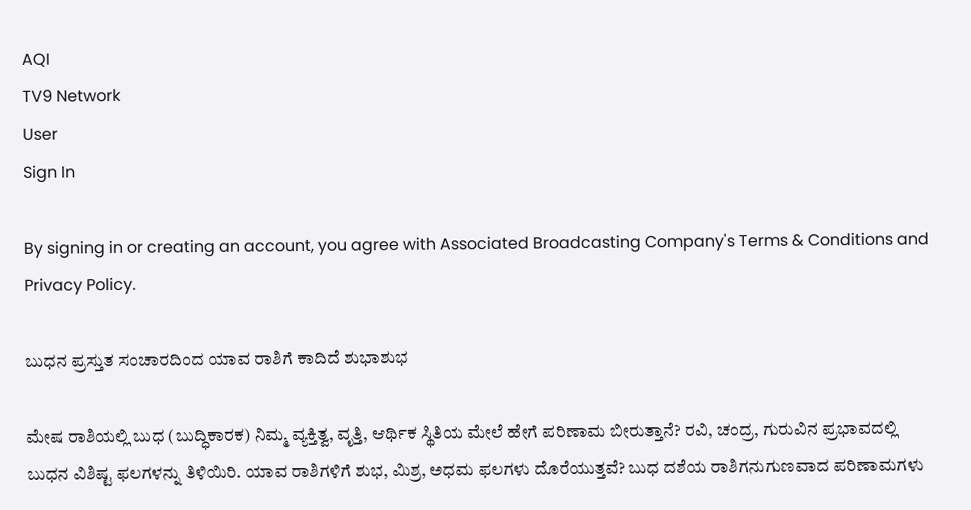AQI
TV9 Network
User
Sign In

By signing in or creating an account, you agree with Associated Broadcasting Company's Terms & Conditions and Privacy Policy.

ಬುಧ‌ನ ಪ್ರಸ್ತುತ ಸಂಚಾರದಿಂದ ಯಾವ ರಾಶಿಗೆ ಕಾದಿದೆ ಶುಭಾಶುಭ

ಮೇಷ ರಾಶಿಯಲ್ಲಿ ಬುಧ (ಬುದ್ಧಿಕಾರಕ) ನಿಮ್ಮ ವ್ಯಕ್ತಿತ್ವ, ವೃತ್ತಿ, ಆರ್ಥಿಕ ಸ್ಥಿತಿಯ ಮೇಲೆ ಹೇಗೆ ಪರಿಣಾಮ ಬೀರುತ್ತಾನೆ? ರವಿ, ಚಂದ್ರ, ಗುರುವಿನ ಪ್ರಭಾವದಲ್ಲಿ ಬುಧನ ವಿಶಿಷ್ಟ ಫಲಗಳನ್ನು ತಿಳಿಯಿರಿ. ಯಾವ ರಾಶಿಗಳಿಗೆ ಶುಭ, ಮಿಶ್ರ, ಅಧಮ ಫಲಗಳು ದೊರೆಯುತ್ತವೆ? ಬುಧ ದಶೆಯ ರಾಶಿಗನುಗುಣವಾದ ಪರಿಣಾಮಗಳು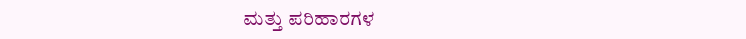ಮತ್ತು ಪರಿಹಾರಗಳ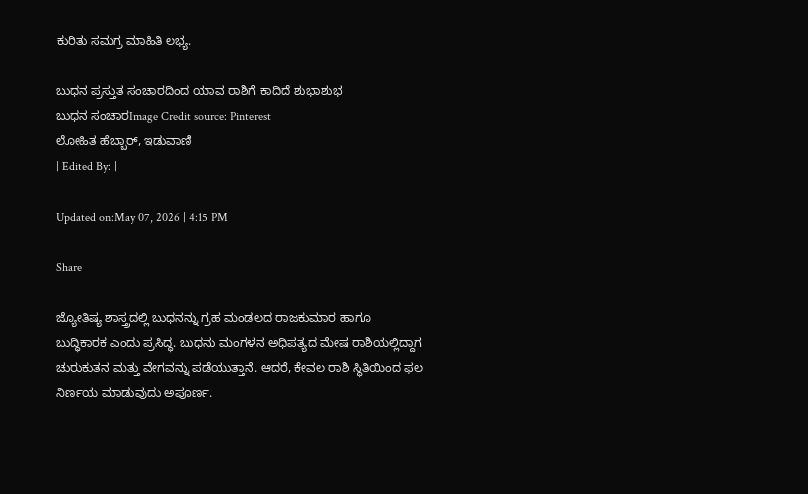ಕುರಿತು ಸಮಗ್ರ ಮಾಹಿತಿ ಲಭ್ಯ.

ಬುಧ‌ನ ಪ್ರಸ್ತುತ ಸಂಚಾರದಿಂದ ಯಾವ ರಾಶಿಗೆ ಕಾದಿದೆ ಶುಭಾಶುಭ
ಬುಧ‌ನ ಸಂಚಾರImage Credit source: Pinterest
ಲೋಹಿತ ಹೆಬ್ಬಾರ್, ಇಡುವಾಣಿ
| Edited By: |

Updated on:May 07, 2026 | 4:15 PM

Share

ಜ್ಯೋತಿಷ್ಯ ಶಾಸ್ತ್ರದಲ್ಲಿ ಬುಧನನ್ನು ಗ್ರಹ ಮಂಡಲದ ರಾಜಕುಮಾರ ಹಾಗೂ ಬುದ್ಧಿಕಾರಕ ಎಂದು ಪ್ರಸಿದ್ಧ. ಬುಧನು ಮಂಗಳನ ಅಧಿಪತ್ಯದ ಮೇಷ ರಾಶಿಯಲ್ಲಿದ್ದಾಗ ಚುರುಕುತನ ಮತ್ತು ವೇಗವನ್ನು ಪಡೆಯುತ್ತಾನೆ. ಆದರೆ, ಕೇವಲ ರಾಶಿ ಸ್ಥಿತಿಯಿಂದ ಫಲ ನಿರ್ಣಯ ಮಾಡುವುದು ಅಪೂರ್ಣ.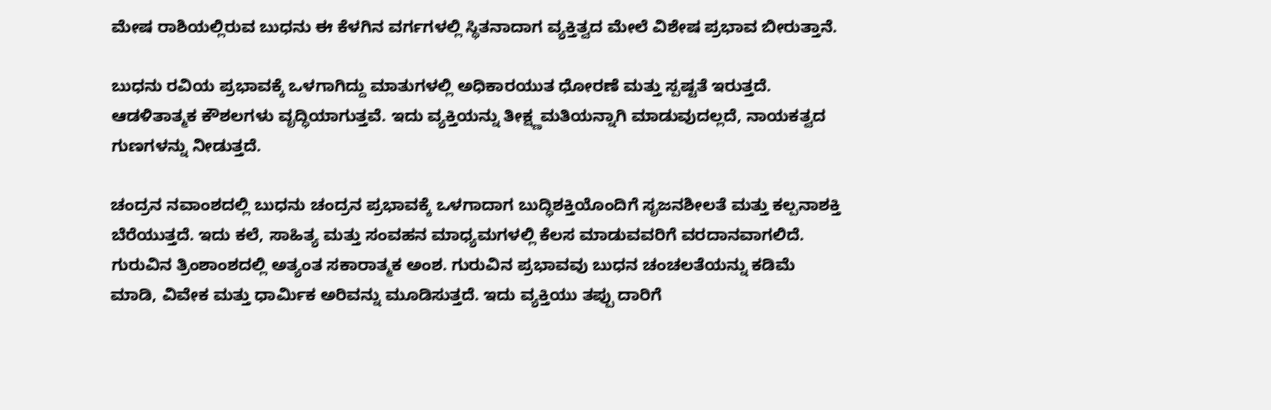ಮೇಷ ರಾಶಿಯಲ್ಲಿರುವ ಬುಧನು ಈ ಕೆಳಗಿನ ವರ್ಗಗಳಲ್ಲಿ ಸ್ಥಿತನಾದಾಗ ವ್ಯಕ್ತಿತ್ವದ ಮೇಲೆ ವಿಶೇಷ ಪ್ರಭಾವ ಬೀರುತ್ತಾನೆ.

ಬುಧನು ರವಿಯ ಪ್ರಭಾವಕ್ಕೆ ಒಳಗಾಗಿದ್ದು ಮಾತುಗಳಲ್ಲಿ ಅಧಿಕಾರಯುತ ಧೋರಣೆ ಮತ್ತು ಸ್ಪಷ್ಟತೆ ಇರುತ್ತದೆ. ಆಡಳಿತಾತ್ಮಕ ಕೌಶಲಗಳು ವೃದ್ಧಿಯಾಗುತ್ತವೆ. ಇದು ವ್ಯಕ್ತಿಯನ್ನು ತೀಕ್ಷ್ಣಮತಿಯನ್ನಾಗಿ ಮಾಡುವುದಲ್ಲದೆ, ನಾಯಕತ್ವದ ಗುಣಗಳನ್ನು ನೀಡುತ್ತದೆ.

ಚಂದ್ರನ ನವಾಂಶದಲ್ಲಿ ಬುಧನು ಚಂದ್ರನ ಪ್ರಭಾವಕ್ಕೆ ಒಳಗಾದಾಗ ಬುದ್ಧಿಶಕ್ತಿಯೊಂದಿಗೆ ಸೃಜನಶೀಲತೆ ಮತ್ತು ಕಲ್ಪನಾಶಕ್ತಿ ಬೆರೆಯುತ್ತದೆ. ಇದು ಕಲೆ, ಸಾಹಿತ್ಯ ಮತ್ತು ಸಂವಹನ ಮಾಧ್ಯಮಗಳಲ್ಲಿ ಕೆಲಸ ಮಾಡುವವರಿಗೆ ವರದಾನವಾಗಲಿದೆ. ಗುರುವಿನ ತ್ರಿಂಶಾಂಶದಲ್ಲಿ ಅತ್ಯಂತ ಸಕಾರಾತ್ಮಕ ಅಂಶ. ಗುರುವಿನ ಪ್ರಭಾವವು ಬುಧನ ಚಂಚಲತೆಯನ್ನು ಕಡಿಮೆ ಮಾಡಿ, ವಿವೇಕ ಮತ್ತು ಧಾರ್ಮಿಕ ಅರಿವನ್ನು ಮೂಡಿಸುತ್ತದೆ. ಇದು ವ್ಯಕ್ತಿಯು ತಪ್ಪು ದಾರಿಗೆ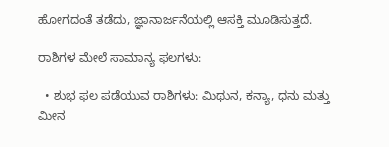ಹೋಗದಂತೆ ತಡೆದು, ಜ್ಞಾನಾರ್ಜನೆಯಲ್ಲಿ ಆಸಕ್ತಿ ಮೂಡಿಸುತ್ತದೆ.

ರಾಶಿಗಳ ಮೇಲೆ ಸಾಮಾನ್ಯ ಫಲಗಳು:

  • ಶುಭ ಫಲ ಪಡೆಯುವ ರಾಶಿಗಳು: ಮಿಥುನ, ಕನ್ಯಾ, ಧನು ಮತ್ತು ಮೀನ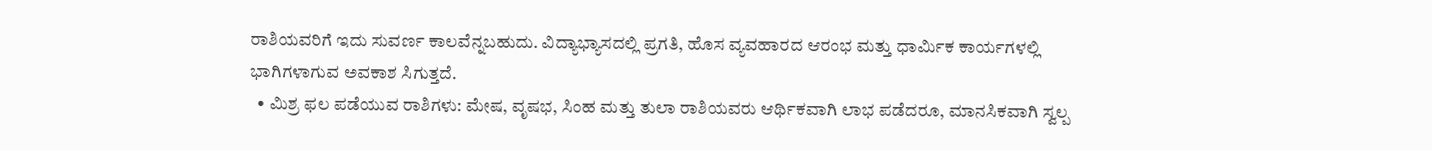ರಾಶಿಯವರಿಗೆ ಇದು ಸುವರ್ಣ ಕಾಲವೆನ್ನಬಹುದು. ವಿದ್ಯಾಭ್ಯಾಸದಲ್ಲಿ ಪ್ರಗತಿ, ಹೊಸ ವ್ಯವಹಾರದ ಆರಂಭ ಮತ್ತು ಧಾರ್ಮಿಕ ಕಾರ್ಯಗಳಲ್ಲಿ ಭಾಗಿಗಳಾಗುವ ಅವಕಾಶ ಸಿಗುತ್ತದೆ.
  • ಮಿಶ್ರ ಫಲ ಪಡೆಯುವ ರಾಶಿಗಳು: ಮೇಷ, ವೃಷಭ, ಸಿಂಹ ಮತ್ತು ತುಲಾ ರಾಶಿಯವರು ಆರ್ಥಿಕವಾಗಿ ಲಾಭ ಪಡೆದರೂ, ಮಾನಸಿಕವಾಗಿ ಸ್ವಲ್ಪ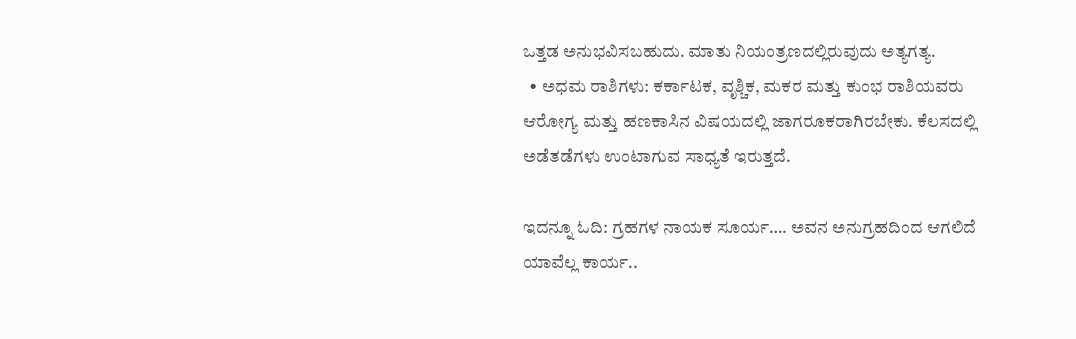ಒತ್ತಡ ಅನುಭವಿಸಬಹುದು. ಮಾತು ನಿಯಂತ್ರಣದಲ್ಲಿರುವುದು ಅತ್ಯಗತ್ಯ.
  • ಅಧಮ ರಾಶಿಗಳು: ಕರ್ಕಾಟಕ, ವೃಶ್ಚಿಕ, ಮಕರ ಮತ್ತು ಕುಂಭ ರಾಶಿಯವರು ಆರೋಗ್ಯ ಮತ್ತು ಹಣಕಾಸಿನ ವಿಷಯದಲ್ಲಿ ಜಾಗರೂಕರಾಗಿರಬೇಕು. ಕೆಲಸದಲ್ಲಿ ಅಡೆತಡೆಗಳು ಉಂಟಾಗುವ ಸಾಧ್ಯತೆ ಇರುತ್ತದೆ.

ಇದನ್ನೂ ಓದಿ: ಗ್ರಹಗಳ ನಾಯಕ ಸೂರ್ಯ…. ಅವನ ಅನುಗ್ರಹದಿಂದ ಆಗಲಿದೆ ಯಾವೆಲ್ಲ ಕಾರ್ಯ..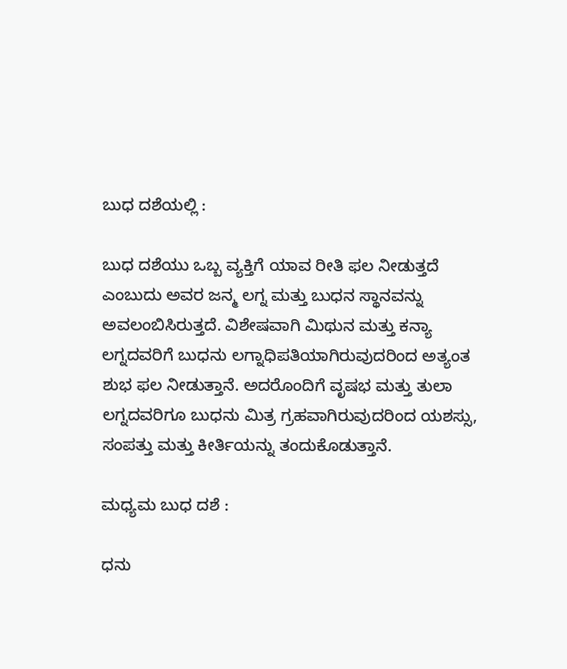ಬುಧ ದಶೆಯಲ್ಲಿ :

ಬುಧ ದಶೆಯು ಒಬ್ಬ ವ್ಯಕ್ತಿಗೆ ಯಾವ ರೀತಿ ಫಲ ನೀಡುತ್ತದೆ ಎಂಬುದು ಅವರ ಜನ್ಮ ಲಗ್ನ ಮತ್ತು ಬುಧನ ಸ್ಥಾನವನ್ನು ಅವಲಂಬಿಸಿರುತ್ತದೆ. ವಿಶೇಷವಾಗಿ ಮಿಥುನ ಮತ್ತು ಕನ್ಯಾ ಲಗ್ನದವರಿಗೆ ಬುಧನು ಲಗ್ನಾಧಿಪತಿಯಾಗಿರುವುದರಿಂದ ಅತ್ಯಂತ ಶುಭ ಫಲ ನೀಡುತ್ತಾನೆ. ಅದರೊಂದಿಗೆ ವೃಷಭ ಮತ್ತು ತುಲಾ ಲಗ್ನದವರಿಗೂ ಬುಧನು ಮಿತ್ರ ಗ್ರಹವಾಗಿರುವುದರಿಂದ ಯಶಸ್ಸು, ಸಂಪತ್ತು ಮತ್ತು ಕೀರ್ತಿಯನ್ನು ತಂದುಕೊಡುತ್ತಾನೆ.

ಮಧ್ಯಮ ಬುಧ ದಶೆ :

ಧನು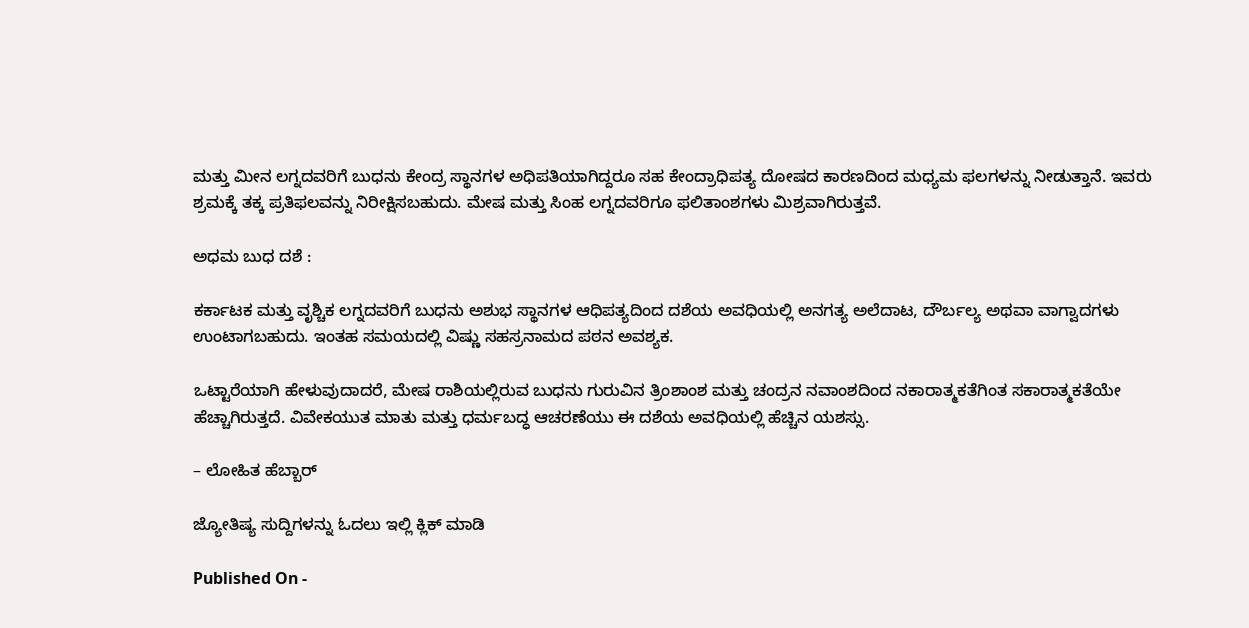ಮತ್ತು ಮೀನ ಲಗ್ನದವರಿಗೆ ಬುಧನು ಕೇಂದ್ರ ಸ್ಥಾನಗಳ ಅಧಿಪತಿಯಾಗಿದ್ದರೂ ಸಹ ಕೇಂದ್ರಾಧಿಪತ್ಯ ದೋಷದ ಕಾರಣದಿಂದ ಮಧ್ಯಮ ಫಲಗಳನ್ನು ನೀಡುತ್ತಾನೆ. ಇವರು ಶ್ರಮಕ್ಕೆ ತಕ್ಕ ಪ್ರತಿಫಲವನ್ನು ನಿರೀಕ್ಷಿಸಬಹುದು. ಮೇಷ ಮತ್ತು ಸಿಂಹ ಲಗ್ನದವರಿಗೂ ಫಲಿತಾಂಶಗಳು ಮಿಶ್ರವಾಗಿರುತ್ತವೆ.

ಅಧಮ ಬುಧ ದಶೆ :

ಕರ್ಕಾಟಕ ಮತ್ತು ವೃಶ್ಚಿಕ ಲಗ್ನದವರಿಗೆ ಬುಧನು ಅಶುಭ ಸ್ಥಾನಗಳ ಆಧಿಪತ್ಯದಿಂದ ದಶೆಯ ಅವಧಿಯಲ್ಲಿ ಅನಗತ್ಯ ಅಲೆದಾಟ, ದೌರ್ಬಲ್ಯ ಅಥವಾ ವಾಗ್ವಾದಗಳು ಉಂಟಾಗಬಹುದು. ಇಂತಹ ಸಮಯದಲ್ಲಿ ವಿಷ್ಣು ಸಹಸ್ರನಾಮದ ಪಠನ ಅವಶ್ಯಕ.

ಒಟ್ಟಾರೆಯಾಗಿ ಹೇಳುವುದಾದರೆ, ಮೇಷ ರಾಶಿಯಲ್ಲಿರುವ ಬುಧನು ಗುರುವಿನ ತ್ರಿಂಶಾಂಶ ಮತ್ತು ಚಂದ್ರನ ನವಾಂಶದಿಂದ ನಕಾರಾತ್ಮಕತೆಗಿಂತ ಸಕಾರಾತ್ಮಕತೆಯೇ ಹೆಚ್ಚಾಗಿರುತ್ತದೆ. ವಿವೇಕಯುತ ಮಾತು ಮತ್ತು ಧರ್ಮಬದ್ಧ ಆಚರಣೆಯು ಈ ದಶೆಯ ಅವಧಿಯಲ್ಲಿ ಹೆಚ್ಚಿನ ಯಶಸ್ಸು.

– ಲೋಹಿತ ಹೆಬ್ಬಾರ್

ಜ್ಯೋತಿಷ್ಯ ಸುದ್ದಿಗಳನ್ನು ಓದಲು ಇಲ್ಲಿ ಕ್ಲಿಕ್ ಮಾಡಿ

Published On -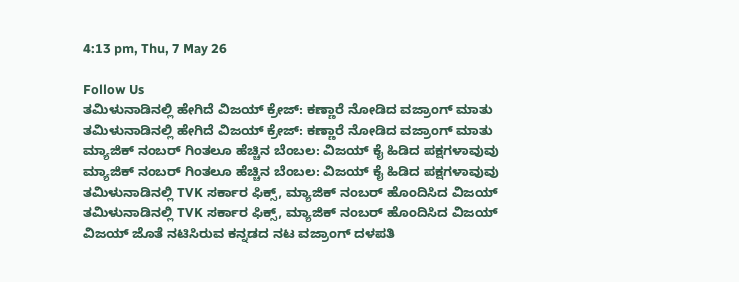4:13 pm, Thu, 7 May 26

Follow Us
ತಮಿಳುನಾಡಿನಲ್ಲಿ ಹೇಗಿದೆ ವಿಜಯ್ ಕ್ರೇಜ್: ಕಣ್ಣಾರೆ ನೋಡಿದ ವಜ್ರಾಂಗ್ ಮಾತು
ತಮಿಳುನಾಡಿನಲ್ಲಿ ಹೇಗಿದೆ ವಿಜಯ್ ಕ್ರೇಜ್: ಕಣ್ಣಾರೆ ನೋಡಿದ ವಜ್ರಾಂಗ್ ಮಾತು
ಮ್ಯಾಜಿಕ್ ನಂಬರ್ ಗಿಂತಲೂ ಹೆಚ್ಚಿನ ಬೆಂಬಲ: ವಿಜಯ್ ಕೈ ಹಿಡಿದ ಪಕ್ಷಗಳಾವುವು
ಮ್ಯಾಜಿಕ್ ನಂಬರ್ ಗಿಂತಲೂ ಹೆಚ್ಚಿನ ಬೆಂಬಲ: ವಿಜಯ್ ಕೈ ಹಿಡಿದ ಪಕ್ಷಗಳಾವುವು
ತಮಿಳುನಾಡಿನಲ್ಲಿ TVK ಸರ್ಕಾರ ಫಿಕ್ಸ್‌, ಮ್ಯಾಜಿಕ್ ನಂಬರ್ ಹೊಂದಿಸಿದ ವಿಜಯ್
ತಮಿಳುನಾಡಿನಲ್ಲಿ TVK ಸರ್ಕಾರ ಫಿಕ್ಸ್‌, ಮ್ಯಾಜಿಕ್ ನಂಬರ್ ಹೊಂದಿಸಿದ ವಿಜಯ್
ವಿಜಯ್ ಜೊತೆ ನಟಿಸಿರುವ ಕನ್ನಡದ ನಟ ವಜ್ರಾಂಗ್ ದಳಪತಿ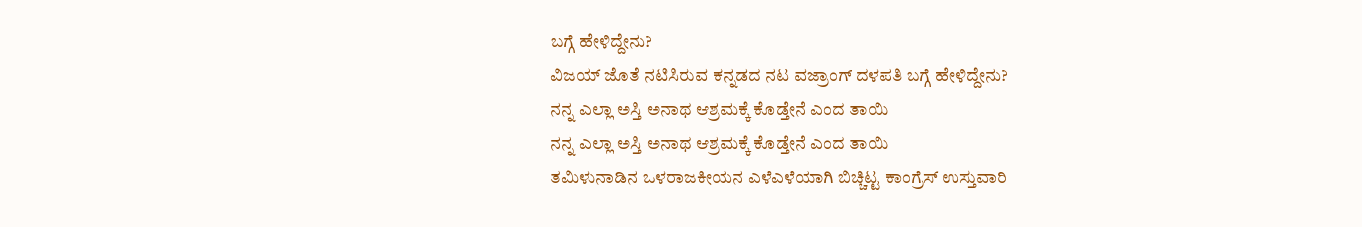ಬಗ್ಗೆ ಹೇಳಿದ್ದೇನು?
ವಿಜಯ್ ಜೊತೆ ನಟಿಸಿರುವ ಕನ್ನಡದ ನಟ ವಜ್ರಾಂಗ್ ದಳಪತಿ ಬಗ್ಗೆ ಹೇಳಿದ್ದೇನು?
ನನ್ನ ಎಲ್ಲಾ ಅಸ್ತಿ ಅನಾಥ ಆಶ್ರಮಕ್ಕೆ ಕೊಡ್ತೇನೆ ಎಂದ ತಾಯಿ
ನನ್ನ ಎಲ್ಲಾ ಅಸ್ತಿ ಅನಾಥ ಆಶ್ರಮಕ್ಕೆ ಕೊಡ್ತೇನೆ ಎಂದ ತಾಯಿ
ತಮಿಳುನಾಡಿನ ಒಳರಾಜಕೀಯನ ಎಳೆಎಳೆಯಾಗಿ ಬಿಚ್ಚಿಟ್ಟ ಕಾಂಗ್ರೆಸ್ ಉಸ್ತುವಾರಿ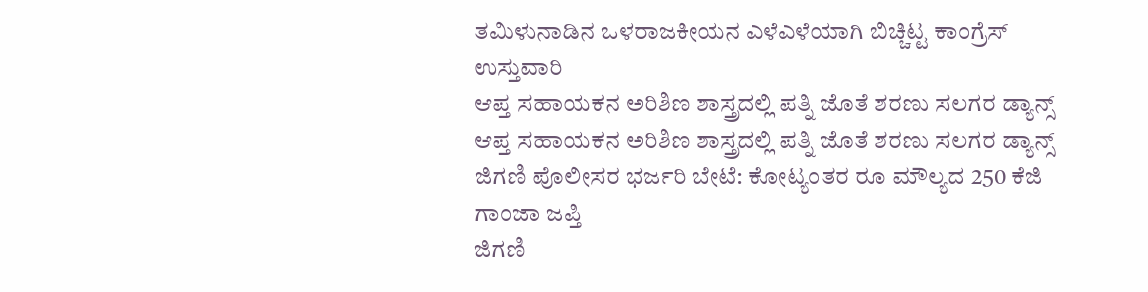ತಮಿಳುನಾಡಿನ ಒಳರಾಜಕೀಯನ ಎಳೆಎಳೆಯಾಗಿ ಬಿಚ್ಚಿಟ್ಟ ಕಾಂಗ್ರೆಸ್ ಉಸ್ತುವಾರಿ
ಆಪ್ತ ಸಹಾಯಕನ ಅರಿಶಿಣ ಶಾಸ್ತ್ರದಲ್ಲಿ ಪತ್ನಿ ಜೊತೆ ಶರಣು ಸಲಗರ ಡ್ಯಾನ್ಸ್
ಆಪ್ತ ಸಹಾಯಕನ ಅರಿಶಿಣ ಶಾಸ್ತ್ರದಲ್ಲಿ ಪತ್ನಿ ಜೊತೆ ಶರಣು ಸಲಗರ ಡ್ಯಾನ್ಸ್
ಜಿಗಣಿ ಪೊಲೀಸರ ಭರ್ಜರಿ ಬೇಟೆ: ಕೋಟ್ಯಂತರ ರೂ ಮೌಲ್ಯದ 250 ಕೆಜಿ ಗಾಂಜಾ ಜಪ್ತಿ
ಜಿಗಣಿ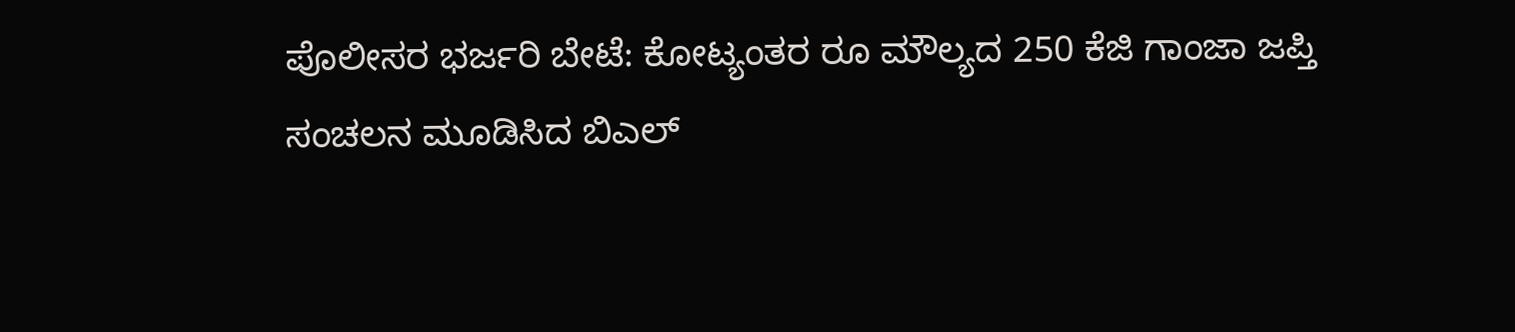ಪೊಲೀಸರ ಭರ್ಜರಿ ಬೇಟೆ: ಕೋಟ್ಯಂತರ ರೂ ಮೌಲ್ಯದ 250 ಕೆಜಿ ಗಾಂಜಾ ಜಪ್ತಿ
ಸಂಚಲನ ಮೂಡಿಸಿದ ಬಿಎಲ್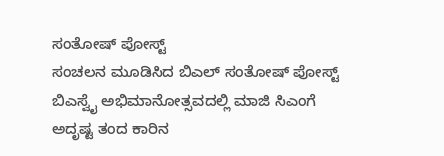ಸಂತೋಷ್ ಪೋಸ್ಟ್
ಸಂಚಲನ ಮೂಡಿಸಿದ ಬಿಎಲ್ ಸಂತೋಷ್ ಪೋಸ್ಟ್
ಬಿಎಸ್ವೈ ಅಭಿಮಾನೋತ್ಸವದಲ್ಲಿ ಮಾಜಿ ಸಿಎಂಗೆ ಅದೃಷ್ಟ ತಂದ ಕಾರಿನ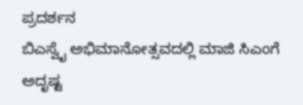ಪ್ರದರ್ಶನ
ಬಿಎಸ್ವೈ ಅಭಿಮಾನೋತ್ಸವದಲ್ಲಿ ಮಾಜಿ ಸಿಎಂಗೆ ಅದೃಷ್ಟ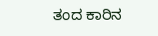ತಂದ ಕಾರಿನ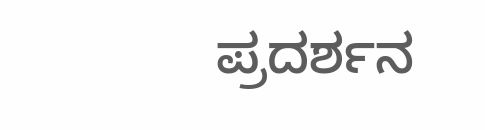ಪ್ರದರ್ಶನ